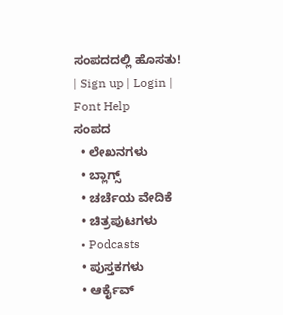ಸಂಪದದಲ್ಲಿ ಹೊಸತು! | Sign up | Login | Font Help
ಸಂಪದ
  • ಲೇಖನಗಳು
  • ಬ್ಲಾಗ್ಸ್
  • ಚರ್ಚೆಯ ವೇದಿಕೆ
  • ಚಿತ್ರಪುಟಗಳು
  • Podcasts
  • ಪುಸ್ತಕಗಳು
  • ಆರ್ಕೈವ್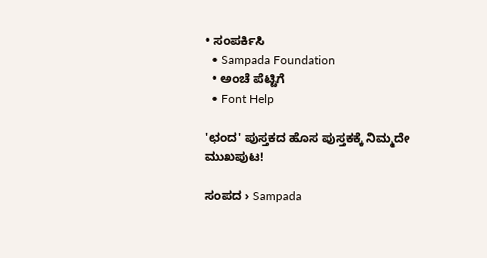• ಸಂಪರ್ಕಿಸಿ
  • Sampada Foundation
  • ಅಂಚೆ ಪೆಟ್ಟಿಗೆ
  • Font Help

'ಛಂದ' ಪುಸ್ತಕದ ಹೊಸ ಪುಸ್ತಕಕ್ಕೆ ನಿಮ್ಮದೇ ಮುಖಪುಟ!

ಸಂಪದ › Sampada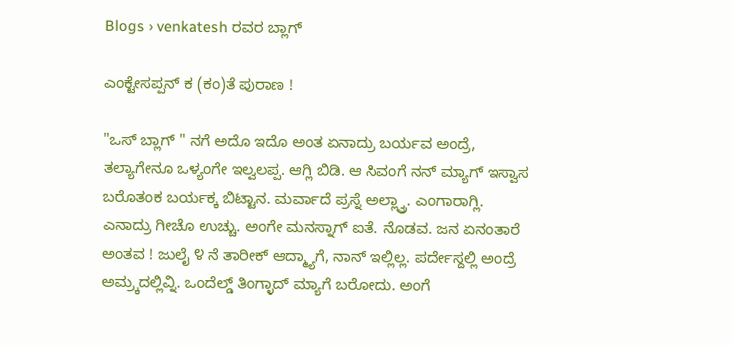Blogs › venkatesh ರವರ ಬ್ಲಾಗ್

ಎಂಕ್ಟೇಸಪ್ಪನ್ ಕ (ಕಂ)ತೆ ಪುರಾಣ !

"ಒಸ್ ಬ್ಲಾಗ್ " ನಗೆ ಅದೊ ಇದೊ ಅಂತ ಏನಾದ್ರು ಬರ್ಯವ ಅಂದ್ರೆ, ತಲ್ಯಾಗೇನೂ ಒಳ್ಯಂಗೇ ಇಲ್ವಲಪ್ಪ. ಆಗ್ಲಿ ಬಿಡಿ. ಆ ಸಿವಂಗೆ ನನ್ ಮ್ಯಾಗ್ ಇಸ್ವಾಸ ಬರೊತಂಕ ಬರ್ಯಕ್ಕ ಬಿಟ್ಟಾನ. ಮರ್ವಾದೆ ಪ್ರಸ್ನೆ ಅಲ್ಲ್ವ್ರಾ. ಎಂಗಾರಾಗ್ಲಿ. ಎನಾದ್ರು ಗೀಚೊ ಉಚ್ಚು. ಅಂಗೇ ಮನಸ್ನಾಗ್ ಐತೆ. ನೊಡವ. ಜನ ಏನಂತಾರೆ ಅಂತವ ! ಜುಲೈ ೪ ನೆ ತಾರೀಕ್ ಆದ್ಮ್ಯಾಗೆ, ನಾನ್ ಇಲ್ಲಿಲ್ಲ. ಪರ್ದೇಸ್ದಲ್ಲಿ ಅಂದ್ರೆ ಅಮ್ರ್ಕದಲ್ಲಿವ್ನಿ. ಒಂದೆಲ್ಡ್ ತಿಂಗ್ಳಾದ್ ಮ್ಯಾಗೆ ಬರೋದು. ಅಂಗೆ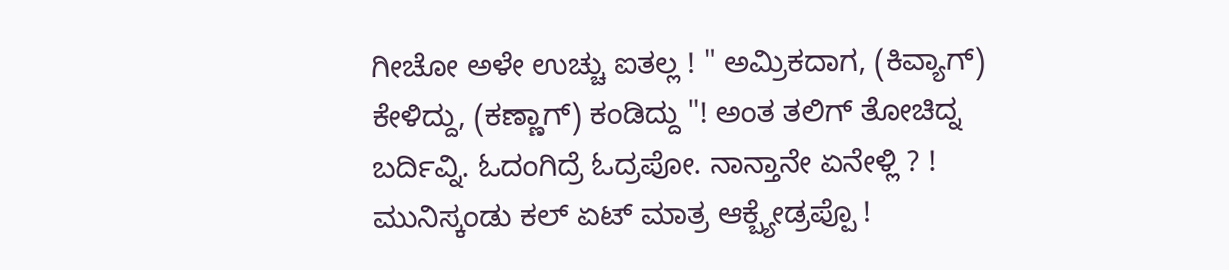ಗೀಚೋ ಅಳೇ ಉಚ್ಚು ಐತಲ್ಲ ! " ಅಮ್ರಿಕದಾಗ, (ಕಿವ್ಯಾಗ್) ಕೇಳಿದ್ದು, (ಕಣ್ಣಾಗ್) ಕಂಡಿದ್ದು "! ಅಂತ ತಲಿಗ್ ತೋಚಿದ್ನ ಬರ್ದಿವ್ನಿ. ಓದಂಗಿದ್ರೆ ಓದ್ರಪೋ. ನಾನ್ತಾನೇ ಏನೇಳ್ಲಿ ? ! ಮುನಿಸ್ಕಂಡು ಕಲ್ ಏಟ್ ಮಾತ್ರ ಆಕ್ಬ್ಯೇಡ್ರಪ್ಪೊ !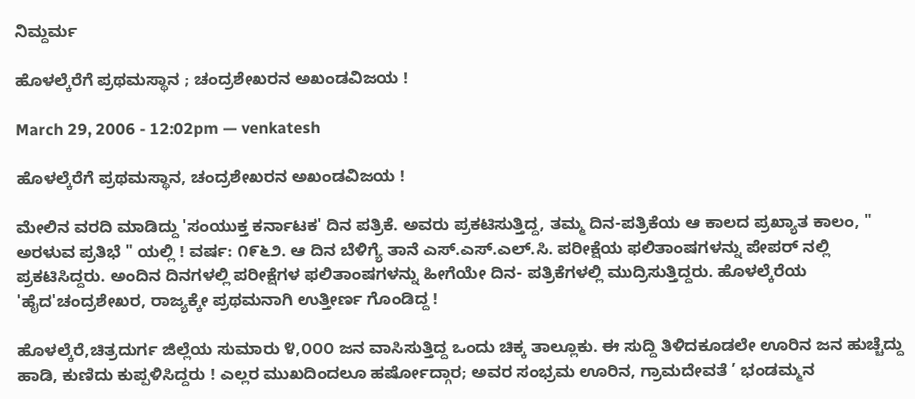ನಿಮ್ದರ್ಮ

ಹೊಳಲ್ಕೆರೆಗೆ ಪ್ರಥಮಸ್ಥಾನ ; ಚಂದ್ರಶೇಖರನ ಅಖಂಡವಿಜಯ !

March 29, 2006 - 12:02pm — venkatesh

ಹೊಳಲ್ಕೆರೆಗೆ ಪ್ರಥಮಸ್ಥಾನ, ಚಂದ್ರಶೇಖರನ ಅಖಂಡವಿಜಯ !

ಮೇಲಿನ ವರದಿ ಮಾಡಿದ್ದು 'ಸಂಯುಕ್ತ ಕರ್ನಾಟಕ' ದಿನ ಪತ್ರಿಕೆ. ಅವರು ಪ್ರಕಟಿಸುತ್ತಿದ್ದ, ತಮ್ಮ ದಿನ-ಪತ್ರಿಕೆಯ ಆ ಕಾಲದ ಪ್ರಖ್ಯಾತ ಕಾಲಂ, " ಅರಳುವ ಪ್ರತಿಭೆ " ಯಲ್ಲಿ ! ವರ್ಷ: ೧೯೬೨. ಆ ದಿನ ಬೆಳಿಗ್ಯೆ ತಾನೆ ಎಸ್.ಎಸ್.ಎಲ್.ಸಿ. ಪರೀಕ್ಷೆಯ ಫಲಿತಾಂಷಗಳನ್ನು ಪೇಪರ್ ನಲ್ಲಿ ಪ್ರಕಟಿಸಿದ್ದರು. ಅಂದಿನ ದಿನಗಳಲ್ಲಿ ಪರೀಕ್ಷೆಗಳ ಫಲಿತಾಂಷಗಳನ್ನು ಹೀಗೆಯೇ ದಿನ- ಪತ್ರಿಕೆಗಳಲ್ಲಿ ಮುದ್ರಿಸುತ್ತಿದ್ದರು. ಹೊಳಲ್ಕೆರೆಯ 'ಹೈದ'ಚಂದ್ರಶೇಖರ, ರಾಜ್ಯಕ್ಕೇ ಪ್ರಥಮನಾಗಿ ಉತ್ತೀರ್ಣ ಗೊಂಡಿದ್ದ !

ಹೊಳಲ್ಕೆರೆ,ಚಿತ್ರದುರ್ಗ ಜಿಲ್ಲೆಯ ಸುಮಾರು ೪,೦೦೦ ಜನ ವಾಸಿಸುತ್ತಿದ್ದ ಒಂದು ಚಿಕ್ಕ ತಾಲ್ಲೂಕು. ಈ ಸುದ್ದಿ ತಿಳಿದಕೂಡಲೇ ಊರಿನ ಜನ ಹುಚ್ಚೆದ್ದು ಹಾಡಿ, ಕುಣಿದು ಕುಪ್ಪಳಿಸಿದ್ದರು ! ಎಲ್ಲರ ಮುಖದಿಂದಲೂ ಹರ್ಷೋದ್ಗಾರ; ಅವರ ಸಂಭ್ರಮ ಊರಿನ, ಗ್ರಾಮದೇವತೆ ’ ಭಂಡಮ್ಮನ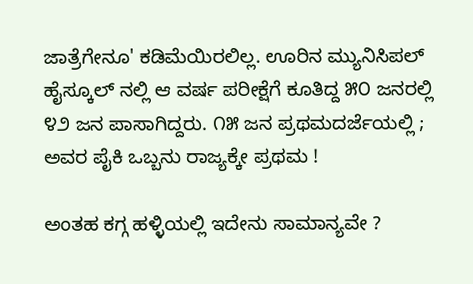ಜಾತ್ರೆಗೇನೂ' ಕಡಿಮೆಯಿರಲಿಲ್ಲ. ಊರಿನ ಮ್ಯುನಿಸಿಪಲ್ ಹೈಸ್ಕೂಲ್ ನಲ್ಲಿ ಆ ವರ್ಷ ಪರೀಕ್ಷೆಗೆ ಕೂತಿದ್ದ ೫೦ ಜನರಲ್ಲಿ ೪೨ ಜನ ಪಾಸಾಗಿದ್ದರು. ೧೫ ಜನ ಪ್ರಥಮದರ್ಜೆಯಲ್ಲಿ ; ಅವರ ಪೈಕಿ ಒಬ್ಬನು ರಾಜ್ಯಕ್ಕೇ ಪ್ರಥಮ !

ಅಂತಹ ಕಗ್ಗ ಹಳ್ಳಿಯಲ್ಲಿ ಇದೇನು ಸಾಮಾನ್ಯವೇ ?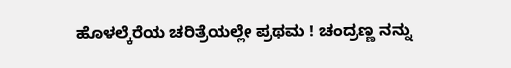ಹೊಳಲ್ಕೆರೆಯ ಚರಿತ್ರೆಯಲ್ಲೇ ಪ್ರಥಮ ! ಚಂದ್ರಣ್ಣ ನನ್ನು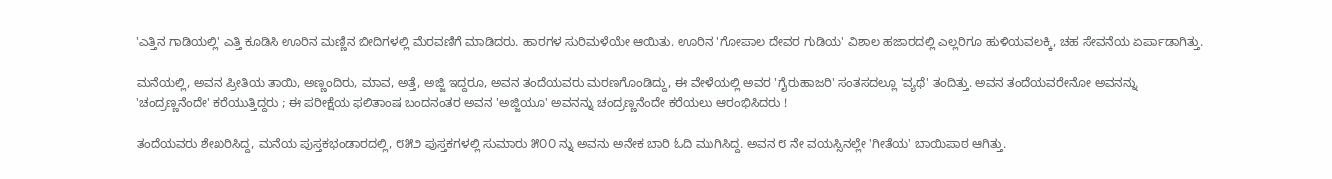'ಎತ್ತಿನ ಗಾಡಿಯಲ್ಲಿ' ಎತ್ತಿ ಕೂಡಿಸಿ ಊರಿನ ಮಣ್ಣಿನ ಬೀದಿಗಳಲ್ಲಿ ಮೆರವಣಿಗೆ ಮಾಡಿದರು. ಹಾರಗಳ ಸುರಿಮಳೆಯೇ ಆಯಿತು. ಊರಿನ 'ಗೋಪಾಲ ದೇವರ ಗುಡಿಯ' ವಿಶಾಲ ಹಜಾರದಲ್ಲಿ ಎಲ್ಲರಿಗೂ ಹುಳಿಯವಲಕ್ಕಿ, ಚಹ ಸೇವನೆಯ ಏರ್ಪಾಡಾಗಿತ್ತು.

ಮನೆಯಲ್ಲಿ, ಅವನ ಪ್ರೀತಿಯ ತಾಯಿ, ಅಣ್ಣಂದಿರು, ಮಾವ, ಅತ್ತೆ, ಅಜ್ಜಿ ಇದ್ದರೂ, ಅವನ ತಂದೆಯವರು ಮರಣಗೊಂಡಿದ್ದು, ಈ ವೇಳೆಯಲ್ಲಿ ಅವರ 'ಗೈರುಹಾಜರಿ' ಸಂತಸದಲ್ಲೂ 'ವ್ಯಥೆ' ತಂದಿತ್ತು. ಅವನ ತಂದೆಯವರೇನೋ ಅವನನ್ನು 'ಚಂದ್ರಣ್ಣನೆಂದೇ' ಕರೆಯುತ್ತಿದ್ದರು ; ಈ ಪರೀಕ್ಷೆಯ ಫಲಿತಾಂಷ ಬಂದನಂತರ ಅವನ 'ಅಜ್ಜಿಯೂ' ಅವನನ್ನು ಚಂದ್ರಣ್ಣನೆಂದೇ ಕರೆಯಲು ಆರಂಭಿಸಿದರು !

ತಂದೆಯವರು ಶೇಖರಿಸಿದ್ದ, ಮನೆಯ ಪುಸ್ತಕಭಂಡಾರದಲ್ಲಿ, ೮೫೨ ಪುಸ್ತಕಗಳಲ್ಲಿ ಸುಮಾರು ೫೦೦ ನ್ನು ಅವನು ಅನೇಕ ಬಾರಿ ಓದಿ ಮುಗಿಸಿದ್ದ. ಅವನ ೮ ನೇ ವಯಸ್ಸಿನಲ್ಲೇ 'ಗೀತೆಯ' ಬಾಯಿಪಾಠ ಆಗಿತ್ತು.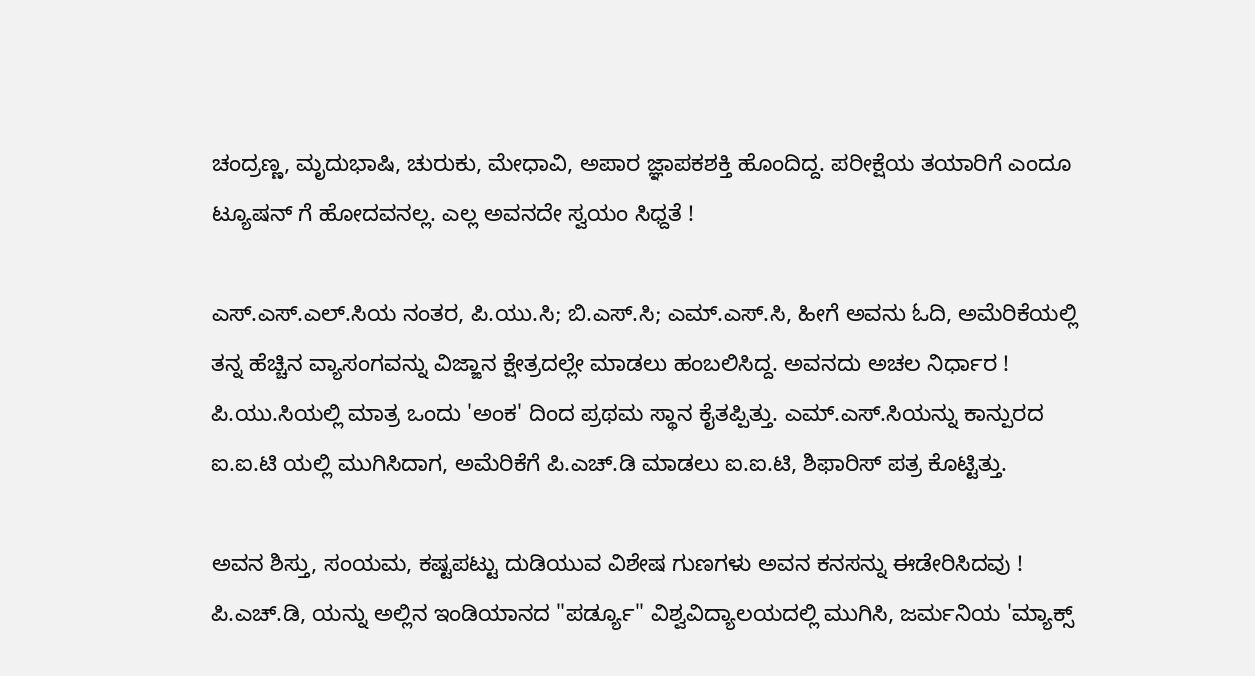ಚಂದ್ರಣ್ಣ, ಮೃದುಭಾಷಿ, ಚುರುಕು, ಮೇಧಾವಿ, ಅಪಾರ ಜ್ಞಾಪಕಶಕ್ತಿ ಹೊಂದಿದ್ದ. ಪರೀಕ್ಷೆಯ ತಯಾರಿಗೆ ಎಂದೂ ಟ್ಯೂಷನ್ ಗೆ ಹೋದವನಲ್ಲ. ಎಲ್ಲ ಅವನದೇ ಸ್ವಯಂ ಸಿಧ್ದತೆ !

ಎಸ್.ಎಸ್.ಎಲ್.ಸಿಯ ನಂತರ, ಪಿ.ಯು.ಸಿ; ಬಿ.ಎಸ್.ಸಿ; ಎಮ್.ಎಸ್.ಸಿ, ಹೀಗೆ ಅವನು ಓದಿ, ಅಮೆರಿಕೆಯಲ್ಲಿ ತನ್ನ ಹೆಚ್ಚಿನ ವ್ಯಾಸಂಗವನ್ನು ವಿಜ್ಙಾನ ಕ್ಷೇತ್ರದಲ್ಲೇ ಮಾಡಲು ಹಂಬಲಿಸಿದ್ದ. ಅವನದು ಅಚಲ ನಿರ್ಧಾರ ! ಪಿ.ಯು.ಸಿಯಲ್ಲಿ ಮಾತ್ರ ಒಂದು 'ಅಂಕ' ದಿಂದ ಪ್ರಥಮ ಸ್ಥಾನ ಕೈತಪ್ಪಿತ್ತು. ಎಮ್.ಎಸ್.ಸಿಯನ್ನು ಕಾನ್ಪುರದ ಐ.ಐ.ಟಿ ಯಲ್ಲಿ ಮುಗಿಸಿದಾಗ, ಅಮೆರಿಕೆಗೆ ಪಿ.ಎಚ್.ಡಿ ಮಾಡಲು ಐ.ಐ.ಟಿ, ಶಿಫಾರಿಸ್ ಪತ್ರ ಕೊಟ್ಟಿತ್ತು.

ಅವನ ಶಿಸ್ತು, ಸಂಯಮ, ಕಷ್ಟಪಟ್ಟು ದುಡಿಯುವ ವಿಶೇಷ ಗುಣಗಳು ಅವನ ಕನಸನ್ನು ಈಡೇರಿಸಿದವು ! ಪಿ.ಎಚ್.ಡಿ, ಯನ್ನು ಅಲ್ಲಿನ ಇಂಡಿಯಾನದ "ಪರ್ಡ್ಯೂ" ವಿಶ್ವವಿದ್ಯಾಲಯದಲ್ಲಿ ಮುಗಿಸಿ, ಜರ್ಮನಿಯ 'ಮ್ಯಾಕ್ಸ್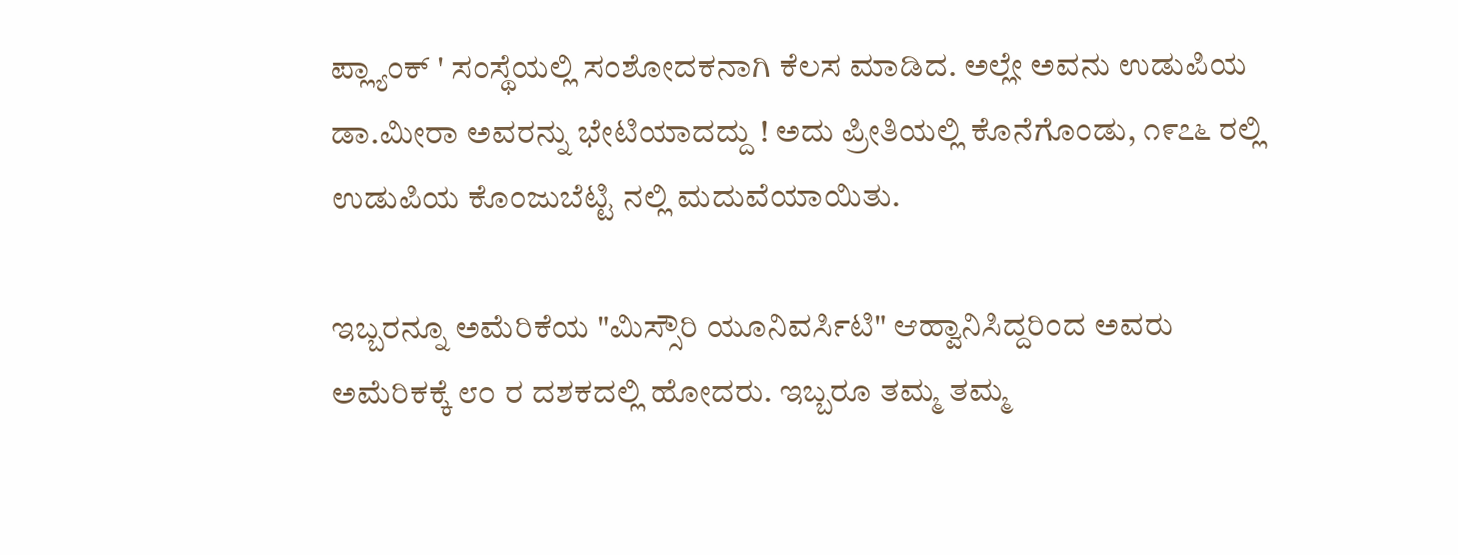ಪ್ಲ್ಯಾಂಕ್ ' ಸಂಸ್ಥೆಯಲ್ಲಿ ಸಂಶೋದಕನಾಗಿ ಕೆಲಸ ಮಾಡಿದ. ಅಲ್ಲೇ ಅವನು ಉಡುಪಿಯ ಡಾ.ಮೀರಾ ಅವರನ್ನು ಭೇಟಿಯಾದದ್ದು ! ಅದು ಪ್ರೀತಿಯಲ್ಲಿ ಕೊನೆಗೊಂಡು, ೧೯೭೬ ರಲ್ಲಿ ಉಡುಪಿಯ ಕೊಂಜುಬೆಟ್ಟಿ ನಲ್ಲಿ ಮದುವೆಯಾಯಿತು.

ಇಬ್ಬರನ್ನೂ ಅಮೆರಿಕೆಯ "ಮಿಸ್ಸೌರಿ ಯೂನಿವರ್ಸಿಟಿ" ಆಹ್ವಾನಿಸಿದ್ದರಿಂದ ಅವರು ಅಮೆರಿಕಕ್ಕೆ ೮೦ ರ ದಶಕದಲ್ಲಿ ಹೋದರು. ಇಬ್ಬರೂ ತಮ್ಮ ತಮ್ಮ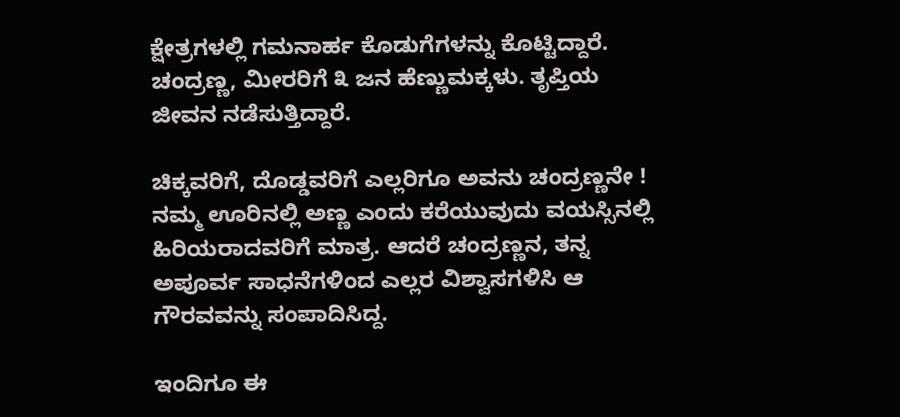ಕ್ಷೇತ್ರಗಳಲ್ಲಿ ಗಮನಾರ್ಹ ಕೊಡುಗೆಗಳನ್ನು ಕೊಟ್ಟಿದ್ದಾರೆ. ಚಂದ್ರಣ್ಣ, ಮೀರರಿಗೆ ೩ ಜನ ಹೆಣ್ಣುಮಕ್ಕಳು. ತೃಪ್ತಿಯ ಜೀವನ ನಡೆಸುತ್ತಿದ್ದಾರೆ.

ಚಿಕ್ಕವರಿಗೆ, ದೊಡ್ಡವರಿಗೆ ಎಲ್ಲರಿಗೂ ಅವನು ಚಂದ್ರಣ್ಣನೇ ! ನಮ್ಮ ಊರಿನಲ್ಲಿ ಅಣ್ಣ ಎಂದು ಕರೆಯುವುದು ವಯಸ್ಸಿನಲ್ಲಿ ಹಿರಿಯರಾದವರಿಗೆ ಮಾತ್ರ. ಆದರೆ ಚಂದ್ರಣ್ಣನ, ತನ್ನ ಅಪೂರ್ವ ಸಾಧನೆಗಳಿಂದ ಎಲ್ಲರ ವಿಶ್ವಾಸಗಳಿಸಿ ಆ ಗೌರವವನ್ನು ಸಂಪಾದಿಸಿದ್ದ.

ಇಂದಿಗೂ ಈ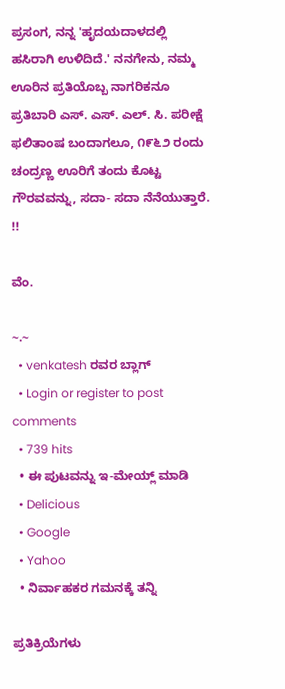ಪ್ರಸಂಗ, ನನ್ನ 'ಹೃದಯದಾಳದಲ್ಲಿ ಹಸಿರಾಗಿ ಉಳಿದಿದೆ.' ನನಗೇನು, ನಮ್ಮ ಊರಿನ ಪ್ರತಿಯೊಬ್ಬ ನಾಗರಿಕನೂ ಪ್ರತಿಬಾರಿ ಎಸ್. ಎಸ್. ಎಲ್. ಸಿ. ಪರೀಕ್ಷೆ ಫಲಿತಾಂಷ ಬಂದಾಗಲೂ, ೧೯೬೨ ರಂದು ಚಂದ್ರಣ್ಣ ಊರಿಗೆ ತಂದು ಕೊಟ್ಟ ಗೌರವವನ್ನು, ಸದಾ- ಸದಾ ನೆನೆಯುತ್ತಾರೆ. !!

ವೆಂ.

~.~
  • venkatesh ರವರ ಬ್ಲಾಗ್
  • Login or register to post comments
  • 739 hits
  • ಈ ಪುಟವನ್ನು ಇ-ಮೇಯ್ಲ್ ಮಾಡಿ
  • Delicious
  • Google
  • Yahoo
  • ನಿರ್ವಾಹಕರ ಗಮನಕ್ಕೆ ತನ್ನಿ

ಪ್ರತಿಕ್ರಿಯೆಗಳು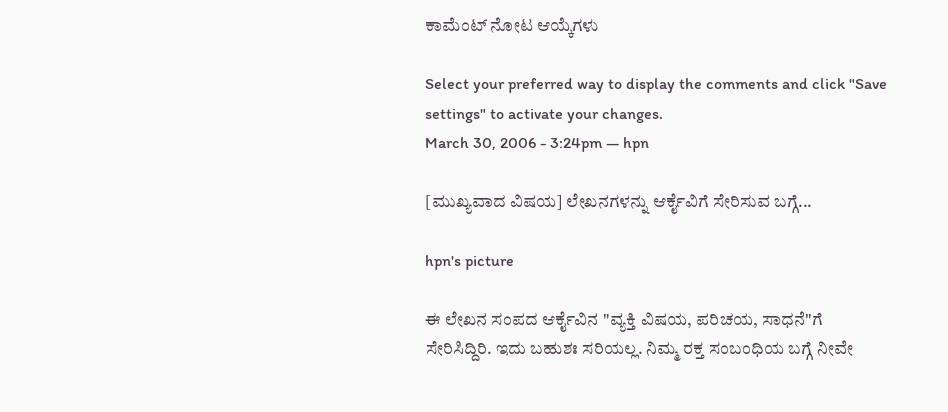ಕಾಮೆಂಟ್ ನೋಟ ಆಯ್ಕೆಗಳು

Select your preferred way to display the comments and click "Save settings" to activate your changes.
March 30, 2006 - 3:24pm — hpn

[ಮುಖ್ಯವಾದ ವಿಷಯ] ಲೇಖನಗಳನ್ನು ಆರ್ಕೈವಿಗೆ ಸೇರಿಸುವ ಬಗ್ಗೆ...

hpn's picture

ಈ‌ ಲೇಖನ ಸಂಪದ ಆರ್ಕೈವಿನ "ವ್ಯಕ್ತಿ ವಿಷಯ, ಪರಿಚಯ, ಸಾಧನೆ"ಗೆ ಸೇರಿಸಿದ್ದಿರಿ. ಇದು ಬಹುಶಃ‌ ಸರಿಯಲ್ಲ. ನಿಮ್ಮ ರಕ್ತ ಸಂಬಂಧಿಯ ಬಗ್ಗೆ ನೀವೇ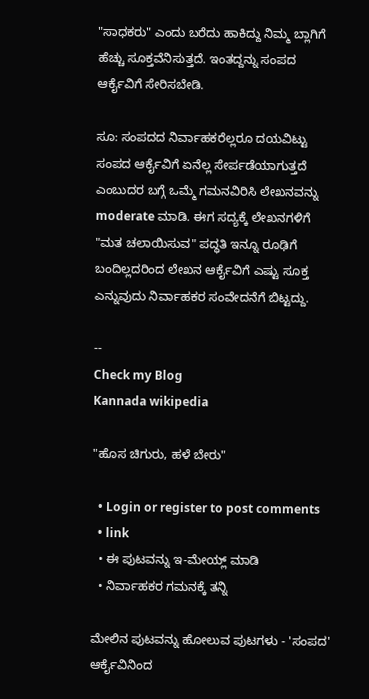"ಸಾಧಕರು" ಎಂದು ಬರೆದು ಹಾಕಿದ್ದು ನಿಮ್ಮ ಬ್ಲಾಗಿಗೆ ಹೆಚ್ಚು ಸೂಕ್ತವೆನಿಸುತ್ತದೆ. ಇಂತದ್ದನ್ನು ಸಂಪದ ಆರ್ಕೈವಿಗೆ ಸೇರಿಸಬೇಡಿ.

ಸೂ: ಸಂಪದದ ನಿರ್ವಾಹಕರೆಲ್ಲರೂ ದಯವಿಟ್ಟು ಸಂಪದ ಆರ್ಕೈವಿಗೆ ಏನೆಲ್ಲ ಸೇರ್ಪಡೆಯಾಗುತ್ತದೆ ಎಂಬುದರ ಬಗ್ಗೆ ಒಮ್ಮೆ ಗಮನವಿರಿಸಿ ಲೇಖನವನ್ನು moderate ಮಾಡಿ. ಈಗ ಸದ್ಯಕ್ಕೆ ಲೇಖನಗಳಿಗೆ "ಮತ ಚಲಾಯಿಸುವ" ಪದ್ಧತಿ ಇನ್ನೂ ರೂಢಿಗೆ ಬಂದಿಲ್ಲದರಿಂದ ಲೇಖನ ಆರ್ಕೈವಿಗೆ ಎಷ್ಟು ಸೂಕ್ತ ಎನ್ನುವುದು ನಿರ್ವಾಹಕರ ಸಂವೇದನೆಗೆ ಬಿಟ್ಟದ್ದು.

--
Check my Blog
Kannada wikipedia

"ಹೊಸ ಚಿಗುರು, ಹಳೆ ಬೇರು"

  • Login or register to post comments
  • link
  • ಈ ಪುಟವನ್ನು ಇ-ಮೇಯ್ಲ್ ಮಾಡಿ
  • ನಿರ್ವಾಹಕರ ಗಮನಕ್ಕೆ ತನ್ನಿ

ಮೇಲಿನ ಪುಟವನ್ನು ಹೋಲುವ ಪುಟಗಳು - 'ಸಂಪದ' ಆರ್ಕೈವಿನಿಂದ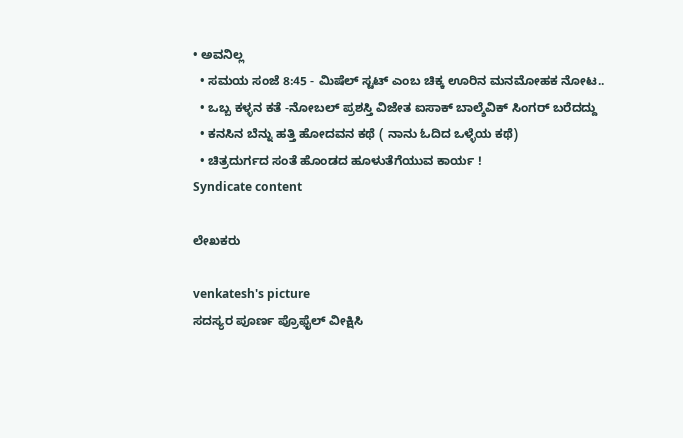• ಅವನಿಲ್ಲ
  • ಸಮಯ ಸಂಜೆ 8:45 - ಮಿಷೆಲ್ ಸ್ಟಟ್ ಎಂಬ ಚಿಕ್ಕ ಊರಿನ ಮನಮೋಹಕ ನೋಟ..
  • ಒಬ್ಬ ಕಳ್ಳನ ಕತೆ -ನೋಬಲ್ ಪ್ರಶಸ್ತಿ ವಿಜೇತ ಐಸಾಕ್ ಬಾಲ್ಶೆವಿಕ್ ಸಿಂಗರ್ ಬರೆದದ್ದು
  • ಕನಸಿನ ಬೆನ್ನು ಹತ್ತಿ ಹೋದವನ ಕಥೆ ( ನಾನು ಓದಿದ ಒಳ್ಳೆಯ ಕಥೆ)
  • ಚಿತ್ರದುರ್ಗದ ಸಂತೆ ಹೊಂಡದ ಹೂಳುತೆಗೆಯುವ ಕಾರ್ಯ !
Syndicate content

ಲೇಖಕರು

venkatesh's picture
ಸದಸ್ಯರ ಪೂರ್ಣ ಪ್ರೊಫೈಲ್ ವೀಕ್ಷಿಸಿ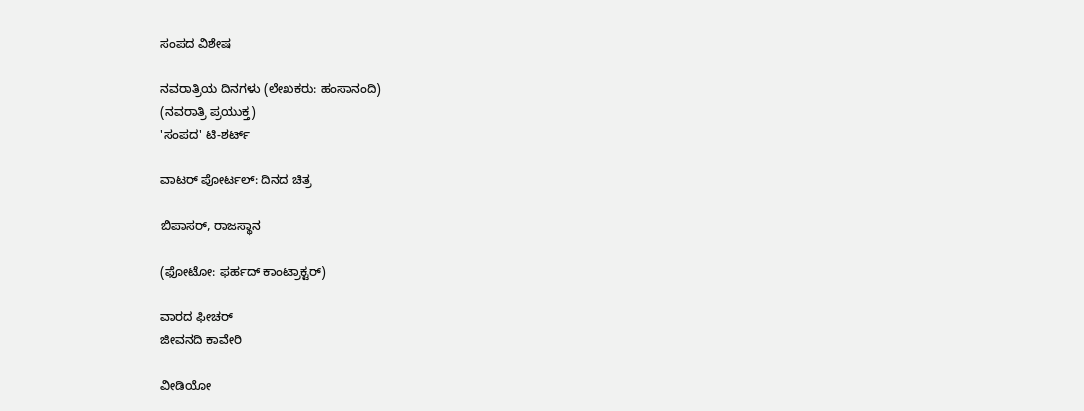ಸಂಪದ ವಿಶೇಷ

ನವರಾತ್ರಿಯ ದಿನಗಳು (ಲೇಖಕರು: ಹಂಸಾನಂದಿ)
(ನವರಾತ್ರಿ ಪ್ರಯುಕ್ತ)
'ಸಂಪದ' ಟಿ-ಶರ್ಟ್

ವಾಟರ್ ಪೋರ್ಟಲ್: ದಿನದ ಚಿತ್ರ

ಬಿಪಾಸರ್, ರಾಜಸ್ಥಾನ

(ಫೋಟೋ: ಫರ್ಹದ್ ಕಾಂಟ್ರಾಕ್ಟರ್)

ವಾರದ ಫೀಚರ್
ಜೀವನದಿ ಕಾವೇರಿ

ವೀಡಿಯೋ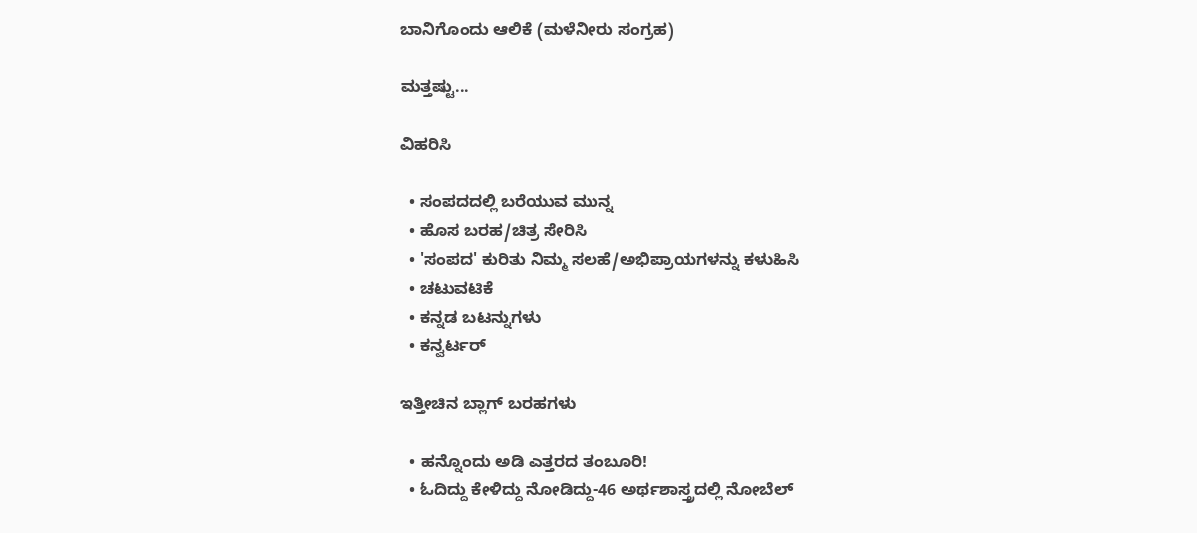ಬಾನಿಗೊಂದು ಆಲಿಕೆ (ಮಳೆನೀರು ಸಂಗ್ರಹ)

ಮತ್ತಷ್ಟು...

ವಿಹರಿಸಿ

  • ಸಂಪದದಲ್ಲಿ ಬರೆಯುವ ಮುನ್ನ
  • ಹೊಸ ಬರಹ/ಚಿತ್ರ ಸೇರಿಸಿ
  • 'ಸಂಪದ' ಕುರಿತು ನಿಮ್ಮ ಸಲಹೆ/ಅಭಿಪ್ರಾಯಗಳನ್ನು ಕಳುಹಿಸಿ
  • ಚಟುವಟಿಕೆ
  • ಕನ್ನಡ ಬಟನ್ನುಗಳು
  • ಕನ್ವರ್ಟರ್

ಇತ್ತೀಚಿನ ಬ್ಲಾಗ್ ಬರಹಗಳು

  • ಹನ್ನೊಂದು ಅಡಿ ಎತ್ತರದ ತಂಬೂರಿ!
  • ಓದಿದ್ದು ಕೇಳಿದ್ದು ನೋಡಿದ್ದು-46 ಅರ್ಥಶಾಸ್ತ್ರದಲ್ಲಿ ನೋಬೆಲ್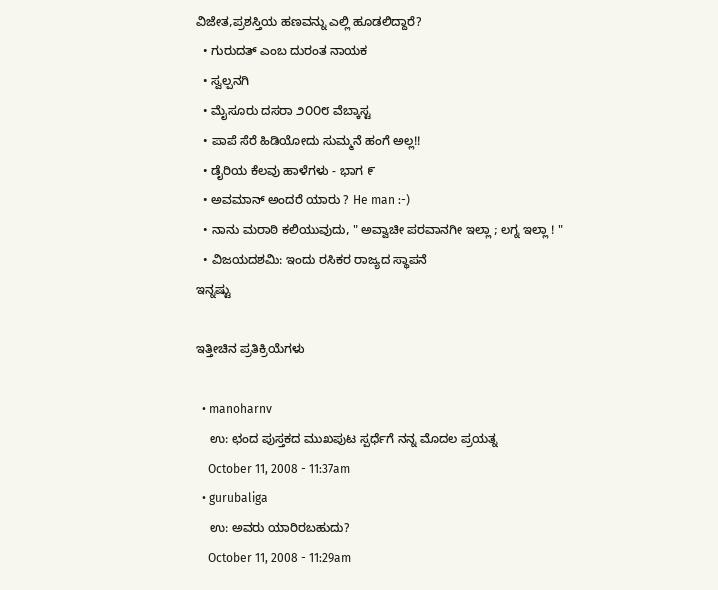ವಿಜೇತ,ಪ್ರಶಸ್ತಿಯ ಹಣವನ್ನು ಎಲ್ಲಿ ಹೂಡಲಿದ್ದಾರೆ?
  • ಗುರುದತ್ ಎಂಬ ದುರಂತ ನಾಯಕ
  • ಸ್ವಲ್ಪನಗಿ
  • ಮೈಸೂರು ದಸರಾ ೨೦೦೮ ವೆಬ್ಕಾಸ್ಟ
  • ಪಾಪೆ ಸೆರೆ ಹಿಡಿಯೋದು ಸುಮ್ಮನೆ ಹಂಗೆ ಅಲ್ಲ!!
  • ಡೈರಿಯ ಕೆಲವು ಹಾಳೆಗಳು - ಭಾಗ ೯
  • ಅವಮಾನ್ ಅಂದರೆ ಯಾರು ? He man :-)
  • ನಾನು ಮರಾಠಿ ಕಲಿಯುವುದು, " ಅವ್ವಾಚೀ ಪರವಾನಗೀ ಇಲ್ಲಾ ; ಲಗ್ನ ಇಲ್ಲಾ ! "
  • ವಿಜಯದಶಮಿ: ಇಂದು ರಸಿಕರ ರಾಜ್ಯದ ಸ್ಥಾಪನೆ
ಇನ್ನಷ್ಟು

ಇತ್ತೀಚಿನ ಪ್ರತಿಕ್ರಿಯೆಗಳು

  • manoharnv
    ಉ: ಛಂದ ಪುಸ್ತಕದ ಮುಖಪುಟ ಸ್ಪರ್ಧೆಗೆ ನನ್ನ ಮೊದಲ ಪ್ರಯತ್ನ
    October 11, 2008 - 11:37am
  • gurubaliga
    ಉ: ಅವರು ಯಾರಿರಬಹುದು?
    October 11, 2008 - 11:29am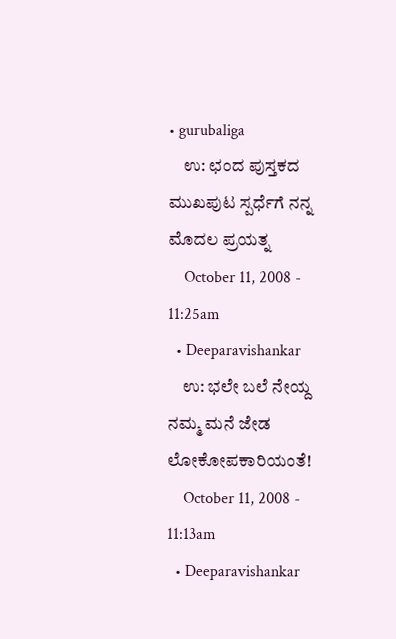• gurubaliga
    ಉ: ಛಂದ ಪುಸ್ತಕದ ಮುಖಪುಟ ಸ್ಪರ್ಧೆಗೆ ನನ್ನ ಮೊದಲ ಪ್ರಯತ್ನ
    October 11, 2008 - 11:25am
  • Deeparavishankar
    ಉ: ಭಲೇ ಬಲೆ ನೇಯ್ದ ನಮ್ಮ ಮನೆ ಜೇಡ ಲೋಕೋಪಕಾರಿಯಂತೆ!
    October 11, 2008 - 11:13am
  • Deeparavishankar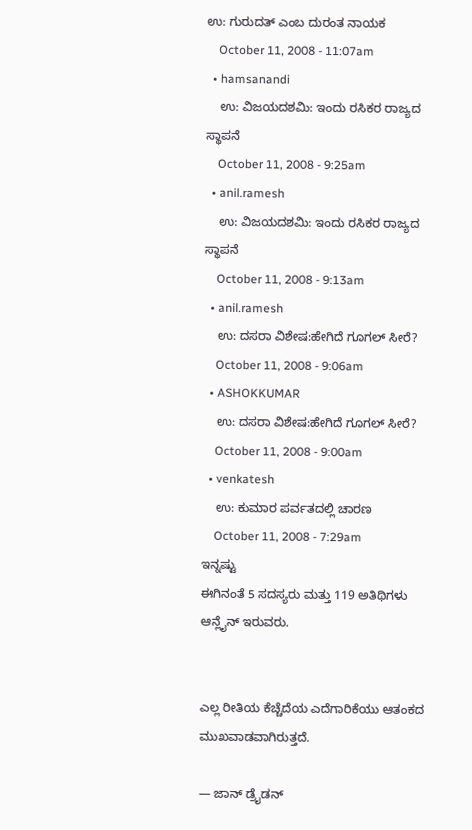ಉ: ಗುರುದತ್ ಎಂಬ ದುರಂತ ನಾಯಕ
    October 11, 2008 - 11:07am
  • hamsanandi
    ಉ: ವಿಜಯದಶಮಿ: ಇಂದು ರಸಿಕರ ರಾಜ್ಯದ ಸ್ಥಾಪನೆ
    October 11, 2008 - 9:25am
  • anil.ramesh
    ಉ: ವಿಜಯದಶಮಿ: ಇಂದು ರಸಿಕರ ರಾಜ್ಯದ ಸ್ಥಾಪನೆ
    October 11, 2008 - 9:13am
  • anil.ramesh
    ಉ: ದಸರಾ ವಿಶೇಷ:ಹೇಗಿದೆ ಗೂಗಲ್ ಸೀರೆ?
    October 11, 2008 - 9:06am
  • ASHOKKUMAR
    ಉ: ದಸರಾ ವಿಶೇಷ:ಹೇಗಿದೆ ಗೂಗಲ್ ಸೀರೆ?
    October 11, 2008 - 9:00am
  • venkatesh
    ಉ: ಕುಮಾರ ಪರ್ವತದಲ್ಲಿ ಚಾರಣ
    October 11, 2008 - 7:29am
ಇನ್ನಷ್ಟು
ಈಗಿನಂತೆ 5 ಸದಸ್ಯರು ಮತ್ತು 119 ಅತಿಥಿಗಳು ಆನ್ಲೈನ್ ಇರುವರು.


ಎಲ್ಲ ರೀತಿಯ ಕೆಚ್ಚೆದೆಯ ಎದೆಗಾರಿಕೆಯು ಆತಂಕದ ಮುಖವಾಡವಾಗಿರುತ್ತದೆ.

— ಜಾನ್ ಡ್ರೈಡನ್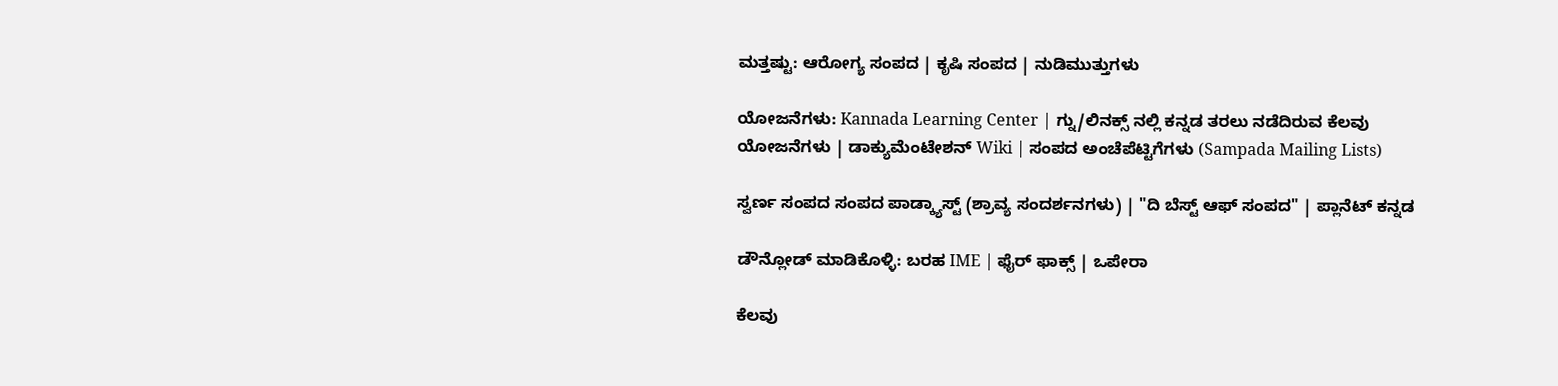ಮತ್ತಷ್ಟು: ಆರೋಗ್ಯ ಸಂಪದ | ಕೃಷಿ ಸಂಪದ | ನುಡಿಮುತ್ತುಗಳು

ಯೋಜನೆಗಳು: Kannada Learning Center | ಗ್ನು/ಲಿನಕ್ಸ್ ನಲ್ಲಿ ಕನ್ನಡ ತರಲು ನಡೆದಿರುವ ಕೆಲವು ಯೋಜನೆಗಳು | ಡಾಕ್ಯುಮೆಂಟೇಶನ್ Wiki | ಸಂಪದ ಅಂಚೆಪೆಟ್ಟಿಗೆಗಳು (Sampada Mailing Lists)

ಸ್ವರ್ಣ ಸಂಪದ ಸಂಪದ ಪಾಡ್ಕ್ಯಾಸ್ಟ್ (ಶ್ರಾವ್ಯ ಸಂದರ್ಶನಗಳು) | "ದಿ ಬೆಸ್ಟ್ ಆಫ್ ಸಂಪದ" | ಪ್ಲಾನೆಟ್ ಕನ್ನಡ

ಡೌನ್ಲೋಡ್ ಮಾಡಿಕೊಳ್ಳಿ: ಬರಹ IME | ಫೈರ್ ಫಾಕ್ಸ್ | ಒಪೇರಾ

ಕೆಲವು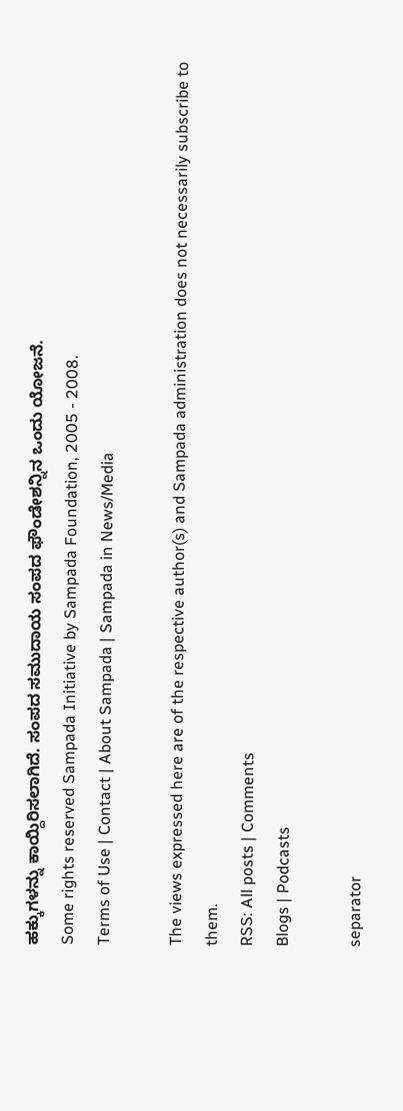ಹಕ್ಕುಗಳನ್ನು ಕಾಯ್ದಿರಿಸಲಾಗಿದೆ. ಸಂಪದ ಸಮುದಾಯ ಸಂಪದ ಫೌಂಡೇಶನ್ನಿನ ಒಂದು ಯೋಜನೆ.
Some rights reserved Sampada Initiative by Sampada Foundation, 2005 - 2008.
Terms of Use | Contact | About Sampada | Sampada in News/Media

The views expressed here are of the respective author(s) and Sampada administration does not necessarily subscribe to them.
RSS: All posts | Comments
Blogs | Podcasts

separator